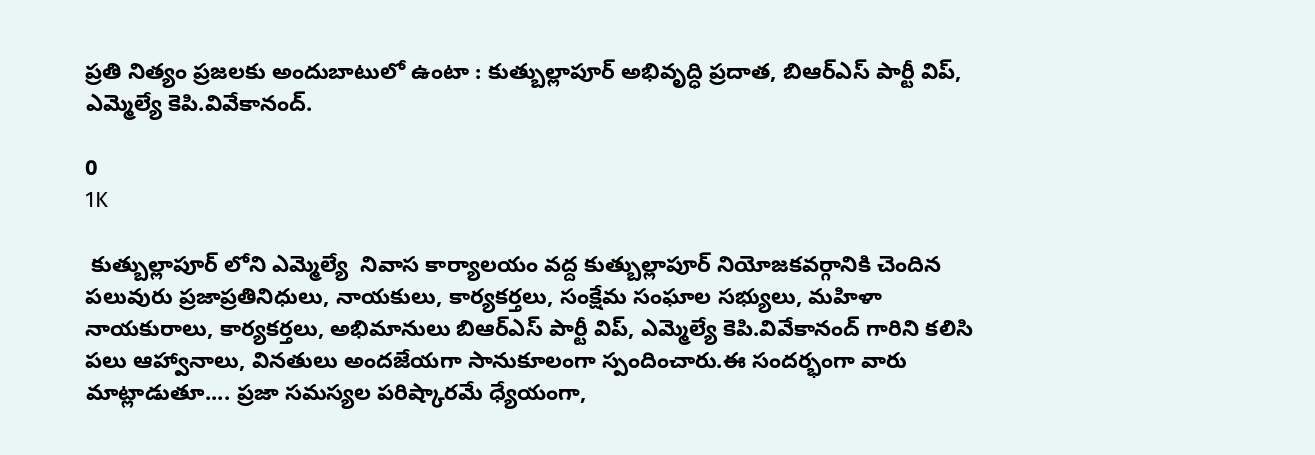ప్రతి నిత్యం ప్రజలకు అందుబాటులో ఉంటా : కుత్బుల్లాపూర్ అభివృద్ధి ప్రదాత, బిఆర్ఎస్ పార్టీ విప్, ఎమ్మెల్యే కెపి.వివేకానంద్.

0
1K

 కుత్బుల్లాపూర్ లోని ఎమ్మెల్యే  నివాస కార్యాలయం వద్ద కుత్బుల్లాపూర్ నియోజకవర్గానికి చెందిన పలువురు ప్రజాప్రతినిధులు, నాయకులు, కార్యకర్తలు, సంక్షేమ సంఘాల సభ్యులు, మహిళా నాయకురాలు, కార్యకర్తలు, అభిమానులు బిఆర్ఎస్ పార్టీ విప్, ఎమ్మెల్యే కెపి.వివేకానంద్ గారిని కలిసి పలు ఆహ్వానాలు, వినతులు అందజేయగా సానుకూలంగా స్పందించారు.ఈ సందర్భంగా వారు మాట్లాడుతూ.... ప్రజా సమస్యల పరిష్కారమే ధ్యేయంగా,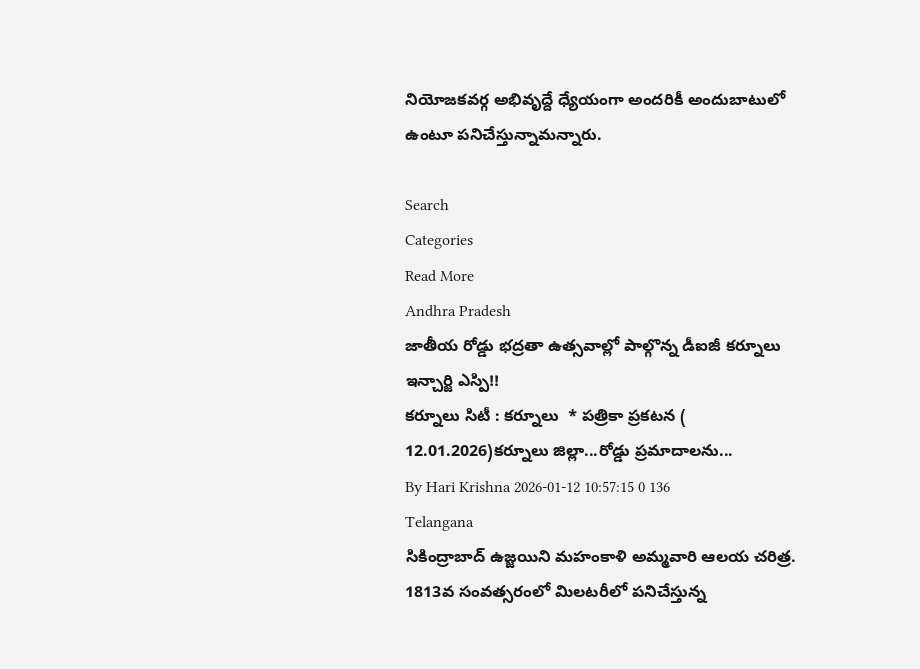నియోజకవర్గ అభివృద్దే ధ్యేయంగా అందరికీ అందుబాటులో ఉంటూ పనిచేస్తున్నామన్నారు.

Search
Categories
Read More
Andhra Pradesh
జాతీయ రోడ్డు భద్రతా ఉత్సవాల్లో పాల్గొన్న డీఐజీ కర్నూలు ఇన్చార్జి ఎస్పి!!
కర్నూలు సిటీ : కర్నూలు  * పత్రికా ప్రకటన ( 12.01.2026)కర్నూలు జిల్లా...రోడ్డు ప్రమాదాలను...
By Hari Krishna 2026-01-12 10:57:15 0 136
Telangana
సికింద్రాబాద్ ఉజ్జయిని మహంకాళి అమ్మవారి ఆలయ చరిత్ర.
1813వ సంవత్సరంలో మిలటరీలో పనిచేస్తున్న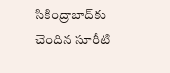సికింద్రాబాద్‌కు చెందిన సూరీటి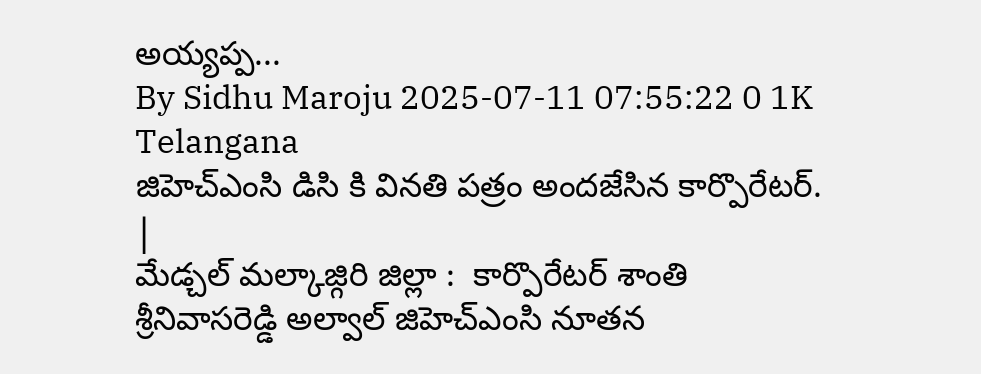అయ్యప్ప...
By Sidhu Maroju 2025-07-11 07:55:22 0 1K
Telangana
జిహెచ్ఎంసి డిసి కి వినతి పత్రం అందజేసిన కార్పొరేటర్. |
మేడ్చల్ మల్కాజ్గిరి జిల్లా :  కార్పొరేటర్ శాంతి శ్రీనివాసరెడ్డి అల్వాల్ జిహెచ్ఎంసి నూతన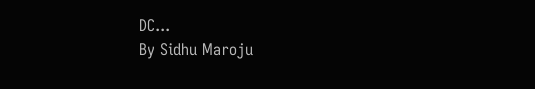DC...
By Sidhu Maroju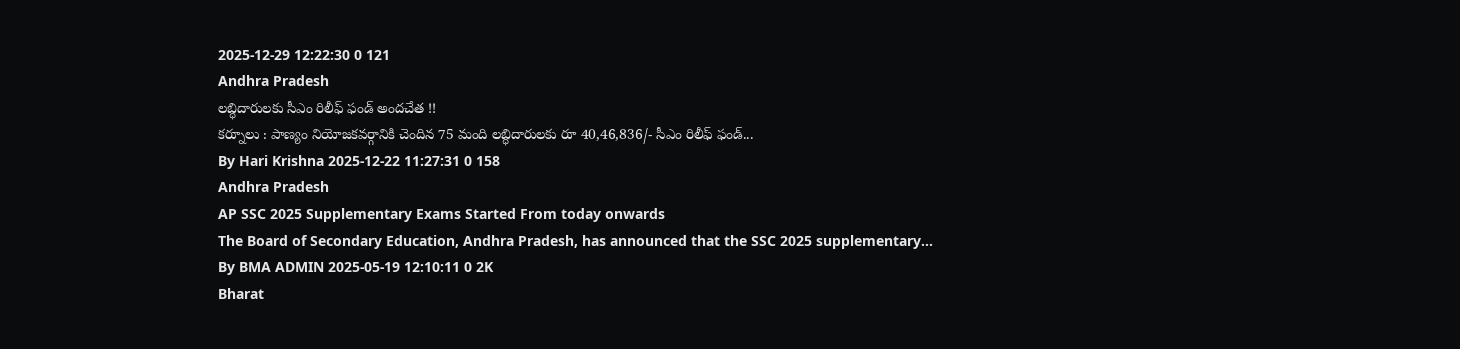2025-12-29 12:22:30 0 121
Andhra Pradesh
లబ్ధిదారులకు సీఎం రిలీఫ్ ఫండ్ అందచేత !!
కర్నూలు : పాణ్యం నియోజకవర్గానికి చెందిన 75 మంది లబ్ధిదారులకు రూ 40,46,836/- సీఎం రిలీఫ్ ఫండ్...
By Hari Krishna 2025-12-22 11:27:31 0 158
Andhra Pradesh
AP SSC 2025 Supplementary Exams Started From today onwards
The Board of Secondary Education, Andhra Pradesh, has announced that the SSC 2025 supplementary...
By BMA ADMIN 2025-05-19 12:10:11 0 2K
Bharat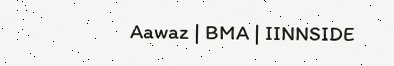Aawaz | BMA | IINNSIDE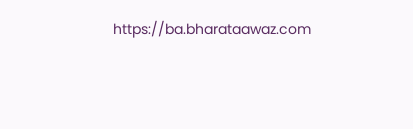https://ba.bharataawaz.com